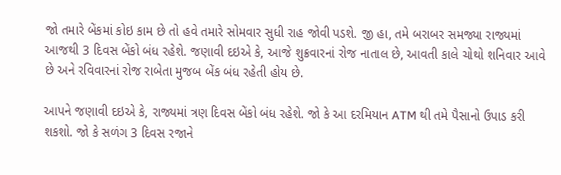જો તમારે બેંકમાં કોઇ કામ છે તો હવે તમારે સોમવાર સુધી રાહ જોવી પડશે. જી હા, તમે બરાબર સમજ્યા રાજ્યમાં આજથી 3 દિવસ બેંકો બંધ રહેશે. જણાવી દઇએ કે, આજે શુક્રવારનાં રોજ નાતાલ છે, આવતી કાલે ચોથો શનિવાર આવે છે અને રવિવારનાં રોજ રાબેતા મુજબ બેંક બંધ રહેતી હોય છે.

આપને જણાવી દઇએ કે, રાજ્યમાં ત્રણ દિવસ બેંકો બંધ રહેશે. જો કે આ દરમિયાન ATM થી તમે પૈસાનો ઉપાડ કરી શકશો. જો કે સળંગ 3 દિવસ રજાને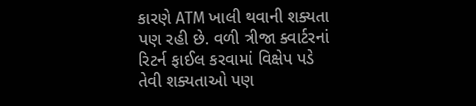કારણે ATM ખાલી થવાની શક્યતા પણ રહી છે. વળી ત્રીજા ક્વાર્ટરનાં રિટર્ન ફાઈલ કરવામાં વિક્ષેપ પડે તેવી શક્યતાઓ પણ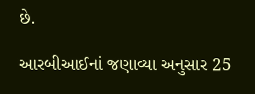છે.

આરબીઆઈનાં જણાવ્યા અનુસાર 25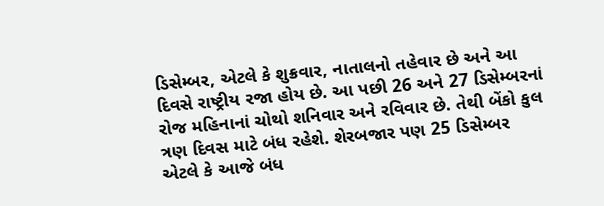ડિસેમ્બર, એટલે કે શુક્રવાર, નાતાલનો તહેવાર છે અને આ દિવસે રાષ્ટ્રીય રજા હોય છે. આ પછી 26 અને 27 ડિસેમ્બરનાં રોજ મહિનાનાં ચોથો શનિવાર અને રવિવાર છે. તેથી બેંકો કુલ ત્રણ દિવસ માટે બંધ રહેશે. શેરબજાર પણ 25 ડિસેમ્બર એટલે કે આજે બંધ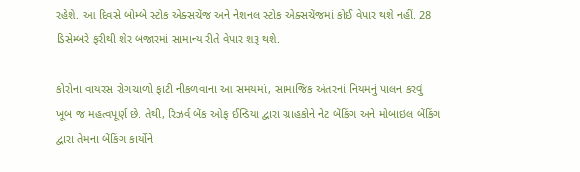રહેશે. આ દિવસે બોમ્બે સ્ટોક એક્સચેંજ અને નેશનલ સ્ટોક એક્સચેંજમાં કોઈ વેપાર થશે નહીં. 28 ડિસેમ્બરે ફરીથી શેર બજારમાં સામાન્ય રીતે વેપાર શરૂ થશે.

કોરોના વાયરસ રોગચાળો ફાટી નીકળવાના આ સમયમાં, સામાજિક અંતરનાં નિયમનું પાલન કરવું ખૂબ જ મહત્વપૂર્ણ છે. તેથી, રિઝર્વ બેંક ઓફ ઈન્ડિયા દ્વારા ગ્રાહકોને નેટ બેંકિંગ અને મોબાઇલ બેંકિંગ દ્વારા તેમના બેંકિંગ કાર્યોને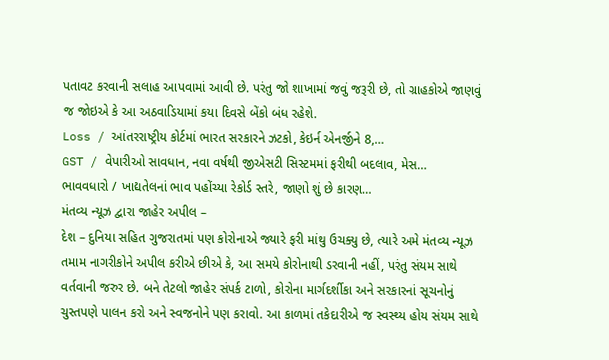પતાવટ કરવાની સલાહ આપવામાં આવી છે. પરંતુ જો શાખામાં જવું જરૂરી છે, તો ગ્રાહકોએ જાણવું જ જોઇએ કે આ અઠવાડિયામાં કયા દિવસે બેંકો બંધ રહેશે.
Loss / આંતરરાષ્ટ્રીય કોર્ટમાં ભારત સરકારને ઝટકો, કેઇર્ન એનર્જીને 8,…
GST / વેપારીઓ સાવધાન, નવા વર્ષથી જીએસટી સિસ્ટમમાં ફરીથી બદલાવ, મેસ…
ભાવવધારો / ખાદ્યતેલનાં ભાવ પહોંચ્યા રેકોર્ડ સ્તરે, જાણો શું છે કારણ…
મંતવ્ય ન્યૂઝ દ્વારા જાહેર અપીલ –
દેશ – દુનિયા સહિત ગુજરાતમાં પણ કોરોનાએ જ્યારે ફરી માંથુ ઉચક્યુ છે, ત્યારે અમે મંતવ્ય ન્યૂઝ તમામ નાગરીકોને અપીલ કરીએ છીએ કે, આ સમયે કોરોનાથી ડરવાની નહીં, પરંતુ સંયમ સાથે વર્તવાની જરુર છે. બને તેટલો જાહેર સંપર્ક ટાળો, કોરોના માર્ગદર્શીકા અને સરકારનાં સૂચનોનું ચુસ્તપણે પાલન કરો અને સ્વજનોને પણ કરાવો. આ કાળમાં તકેદારીએ જ સ્વસ્થ્ય હોય સંયમ સાથે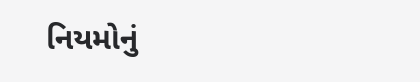નિયમોનું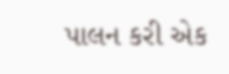પાલન કરી એક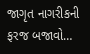જાગૃત નાગરીકની ફરજ બજાવો…